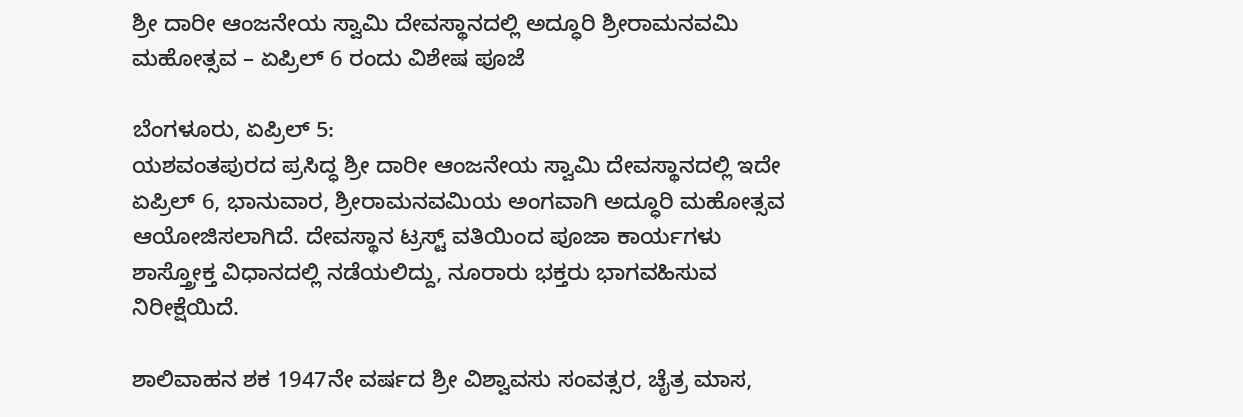ಶ್ರೀ ದಾರೀ ಆಂಜನೇಯ ಸ್ವಾಮಿ ದೇವಸ್ಥಾನದಲ್ಲಿ ಅದ್ಧೂರಿ ಶ್ರೀರಾಮನವಮಿ ಮಹೋತ್ಸವ – ಏಪ್ರಿಲ್ 6 ರಂದು ವಿಶೇಷ ಪೂಜೆ

ಬೆಂಗಳೂರು, ಏಪ್ರಿಲ್ 5:
ಯಶವಂತಪುರದ ಪ್ರಸಿದ್ಧ ಶ್ರೀ ದಾರೀ ಆಂಜನೇಯ ಸ್ವಾಮಿ ದೇವಸ್ಥಾನದಲ್ಲಿ ಇದೇ ಏಪ್ರಿಲ್ 6, ಭಾನುವಾರ, ಶ್ರೀರಾಮನವಮಿಯ ಅಂಗವಾಗಿ ಅದ್ಧೂರಿ ಮಹೋತ್ಸವ ಆಯೋಜಿಸಲಾಗಿದೆ. ದೇವಸ್ಥಾನ ಟ್ರಸ್ಟ್ ವತಿಯಿಂದ ಪೂಜಾ ಕಾರ್ಯಗಳು ಶಾಸ್ತ್ರೋಕ್ತ ವಿಧಾನದಲ್ಲಿ ನಡೆಯಲಿದ್ದು, ನೂರಾರು ಭಕ್ತರು ಭಾಗವಹಿಸುವ ನಿರೀಕ್ಷೆಯಿದೆ.

ಶಾಲಿವಾಹನ ಶಕ 1947ನೇ ವರ್ಷದ ಶ್ರೀ ವಿಶ್ವಾವಸು ಸಂವತ್ಸರ, ಚೈತ್ರ ಮಾಸ,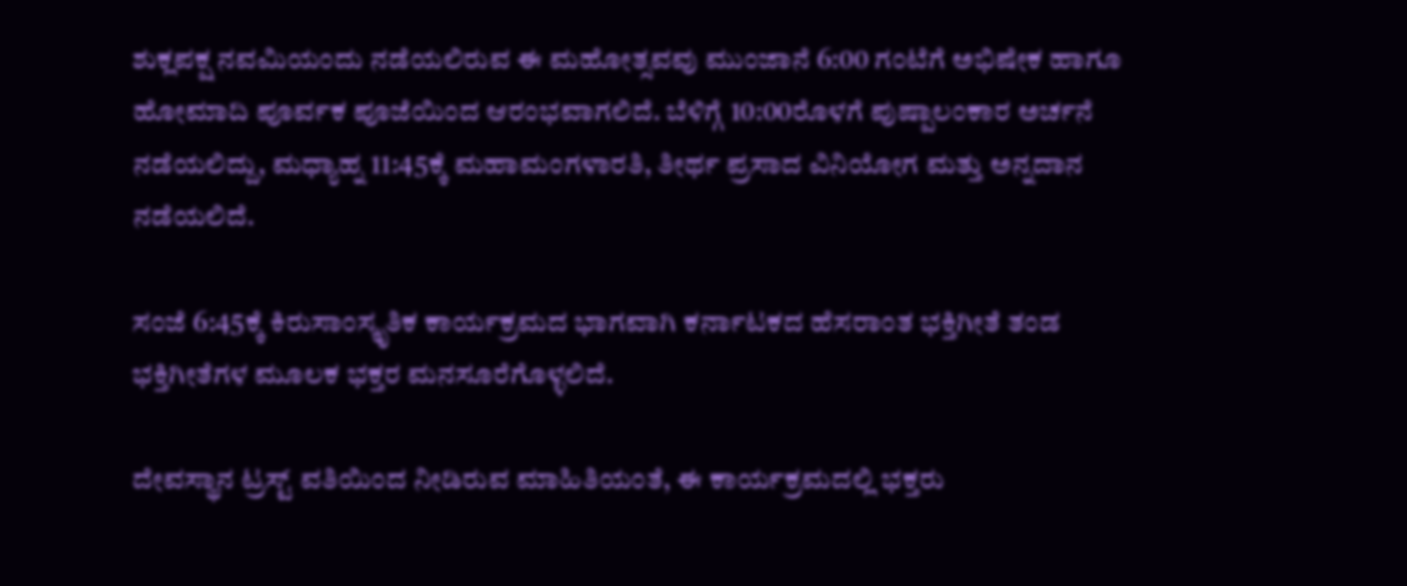ಶುಕ್ಲಪಕ್ಷ ನವಮಿಯಂದು ನಡೆಯಲಿರುವ ಈ ಮಹೋತ್ಸವವು ಮುಂಜಾನೆ 6:00 ಗಂಟೆಗೆ ಅಭಿಷೇಕ ಹಾಗೂ ಹೋಮಾದಿ ಪೂರ್ವಕ ಪೂಜೆಯಿಂದ ಆರಂಭವಾಗಲಿದೆ. ಬೆಳಿಗ್ಗೆ 10:00ರೊಳಗೆ ಪುಷ್ಪಾಲಂಕಾರ ಅರ್ಚನೆ ನಡೆಯಲಿದ್ದು, ಮಧ್ಯಾಹ್ನ 11:45ಕ್ಕೆ ಮಹಾಮಂಗಳಾರತಿ, ತೀರ್ಥ ಪ್ರಸಾದ ವಿನಿಯೋಗ ಮತ್ತು ಅನ್ನದಾನ ನಡೆಯಲಿದೆ.

ಸಂಜೆ 6:45ಕ್ಕೆ ಕಿರುಸಾಂಸ್ಕೃತಿಕ ಕಾರ್ಯಕ್ರಮದ ಭಾಗವಾಗಿ ಕರ್ನಾಟಕದ ಹೆಸರಾಂತ ಭಕ್ತಿಗೀತೆ ತಂಡ ಭಕ್ತಿಗೀತೆಗಳ ಮೂಲಕ ಭಕ್ತರ ಮನಸೂರೆಗೊಳ್ಳಲಿದೆ.

ದೇವಸ್ಥಾನ ಟ್ರಸ್ಟ್ ವತಿಯಿಂದ ನೀಡಿರುವ ಮಾಹಿತಿಯಂತೆ, ಈ ಕಾರ್ಯಕ್ರಮದಲ್ಲಿ ಭಕ್ತರು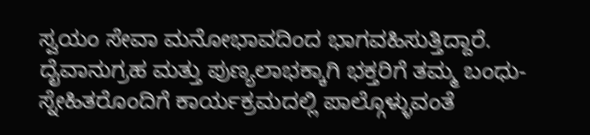ಸ್ವಯಂ ಸೇವಾ ಮನೋಭಾವದಿಂದ ಭಾಗವಹಿಸುತ್ತಿದ್ದಾರೆ. ದೈವಾನುಗ್ರಹ ಮತ್ತು ಪುಣ್ಯಲಾಭಕ್ಕಾಗಿ ಭಕ್ತರಿಗೆ ತಮ್ಮ ಬಂಧು-ಸ್ನೇಹಿತರೊಂದಿಗೆ ಕಾರ್ಯಕ್ರಮದಲ್ಲಿ ಪಾಲ್ಗೊಳ್ಳುವಂತೆ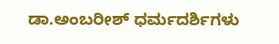ಡಾ.ಅಂಬರೀಶ್ ಧರ್ಮದರ್ಶಿಗಳು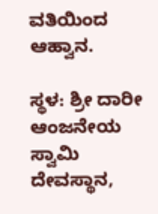ವತಿಯಿಂದ ಆಹ್ವಾನ.

ಸ್ಥಳ: ಶ್ರೀ ದಾರೀ ಆಂಜನೇಯ ಸ್ವಾಮಿ ದೇವಸ್ಥಾನ,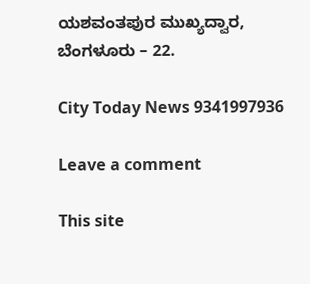ಯಶವಂತಪುರ ಮುಖ್ಯದ್ವಾರ, ಬೆಂಗಳೂರು – 22.

City Today News 9341997936

Leave a comment

This site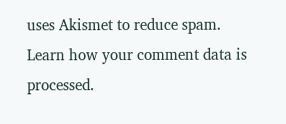uses Akismet to reduce spam. Learn how your comment data is processed.